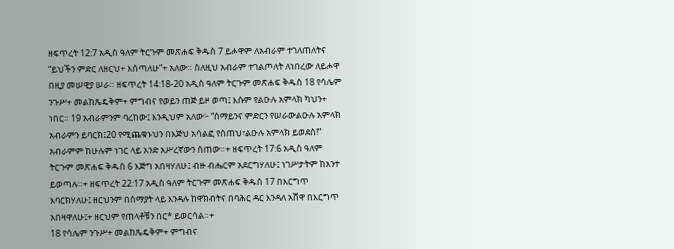ዘፍጥረት 12:7 አዲስ ዓለም ትርጉም መጽሐፍ ቅዱስ 7 ይሖዋም ለአብራም ተገለጠለትና “ይህችን ምድር ለዘርህ+ እሰጣለሁ”+ አለው። ስለዚህ አብራም ተገልጦለት ለነበረው ለይሖዋ በዚያ መሠዊያ ሠራ። ዘፍጥረት 14:18-20 አዲስ ዓለም ትርጉም መጽሐፍ ቅዱስ 18 የሳሌም ንጉሥ+ መልከጼዴቅም+ ምግብና የወይን ጠጅ ይዞ ወጣ፤ እሱም የልዑሉ አምላክ ካህን+ ነበር። 19 አብራምንም ባረከው፤ እንዲህም አለው፦ “ሰማይንና ምድርን የሠራውልዑሉ አምላክ አብራምን ይባርክ፤20 የሚጨቁኑህን በእጅህ አሳልፎ የሰጠህ፣ልዑሉ አምላክ ይወደስ!” አብራምም ከሁሉም ነገር ላይ አንድ አሥረኛውን ሰጠው።+ ዘፍጥረት 17:6 አዲስ ዓለም ትርጉም መጽሐፍ ቅዱስ 6 እጅግ አበዛሃለሁ፤ ብዙ ብሔርም አደርግሃለሁ፤ ነገሥታትም ከአንተ ይወጣሉ።+ ዘፍጥረት 22:17 አዲስ ዓለም ትርጉም መጽሐፍ ቅዱስ 17 በእርግጥ እባርክሃለሁ፤ ዘርህንም በሰማያት ላይ እንዳሉ ከዋክብትና በባሕር ዳር እንዳለ አሸዋ በእርግጥ አበዛዋለሁ፤+ ዘርህም የጠላቶቹን በር* ይወርሳል።+
18 የሳሌም ንጉሥ+ መልከጼዴቅም+ ምግብና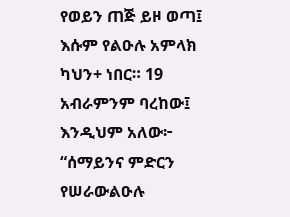የወይን ጠጅ ይዞ ወጣ፤ እሱም የልዑሉ አምላክ ካህን+ ነበር። 19 አብራምንም ባረከው፤ እንዲህም አለው፦ “ሰማይንና ምድርን የሠራውልዑሉ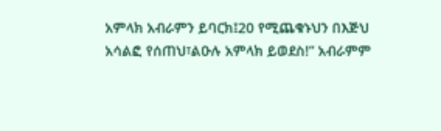አምላክ አብራምን ይባርክ፤20 የሚጨቁኑህን በእጅህ አሳልፎ የሰጠህ፣ልዑሉ አምላክ ይወደስ!” አብራምም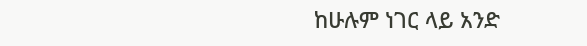ከሁሉም ነገር ላይ አንድ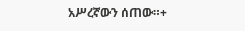አሥረኛውን ሰጠው።+